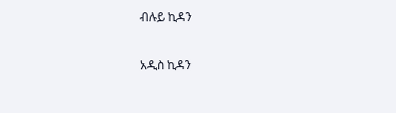ብሉይ ኪዳን

አዲስ ኪዳን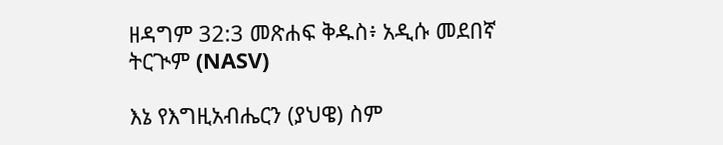ዘዳግም 32:3 መጽሐፍ ቅዱስ፥ አዲሱ መደበኛ ትርጒም (NASV)

እኔ የእግዚአብሔርን (ያህዌ) ስም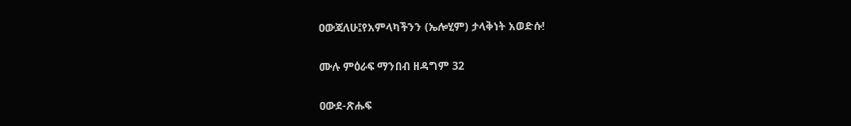ዐውጃለሁ፤የአምላካችንን (ኤሎሂም) ታላቅነት አወድሱ!

ሙሉ ምዕራፍ ማንበብ ዘዳግም 32

ዐውደ-ጽሑፍ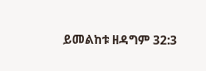ይመልከቱ ዘዳግም 32:3